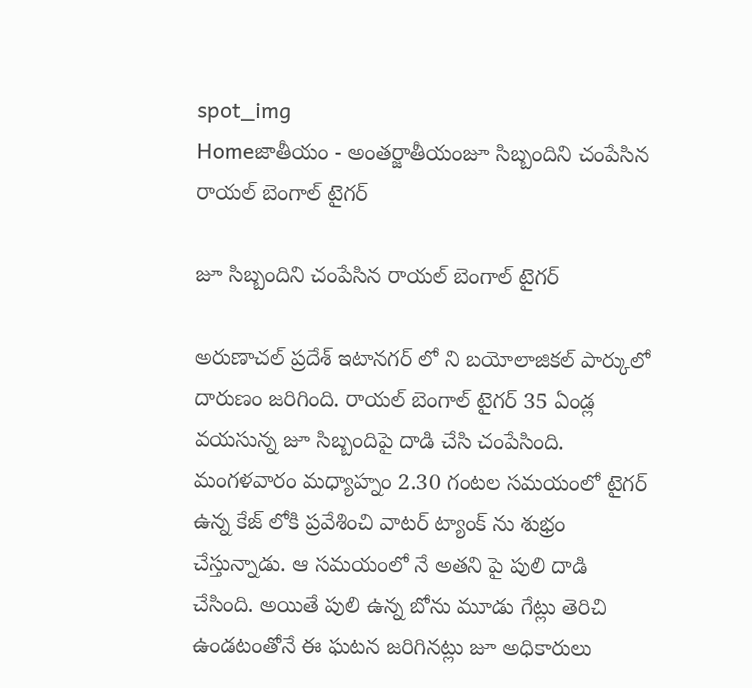spot_img
Homeజాతీయం - అంతర్జాతీయంజూ సిబ్బందిని చంపేసిన రాయల్ బెంగాల్ టైగర్

జూ సిబ్బందిని చంపేసిన రాయల్ బెంగాల్ టైగర్

అరుణాచల్ ప్రదేశ్ ఇటానగర్ లో ని బయోలాజికల్ పార్కులో దారుణం జరిగింది. రాయల్ బెంగాల్ టైగర్ 35 ఏండ్ల వయసున్న జూ సిబ్బందిపై దాడి చేసి చంపేసింది. మంగళవారం మధ్యాహ్నం 2.30 గంటల సమయంలో టైగర్ ఉన్న కేజ్ లోకి ప్రవేశించి వాటర్ ట్యాంక్ ను శుభ్రం చేస్తున్నాడు. ఆ సమయంలో నే అతని పై పులి దాడి చేసింది. అయితే పులి ఉన్న బోను మూడు గేట్లు తెరిచి ఉండటంతోనే ఈ ఘటన జరిగినట్లు జూ అధికారులు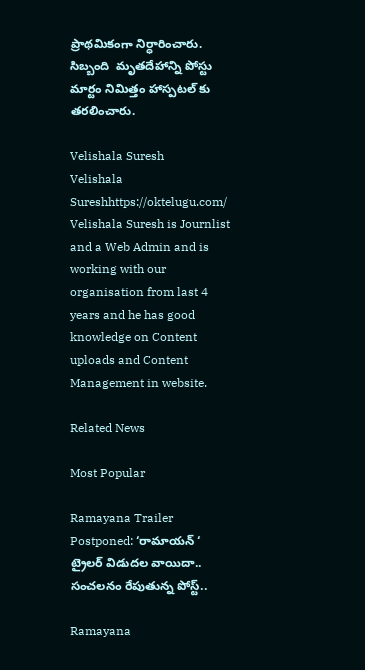ప్రాథమికంగా నిర్ధారించారు. సిబ్బంది  మృతదేహాన్ని పోస్టు మార్టం నిమిత్తం హాస్పటల్ కు తరలించారు.

Velishala Suresh
Velishala Sureshhttps://oktelugu.com/
Velishala Suresh is Journlist and a Web Admin and is working with our organisation from last 4 years and he has good knowledge on Content uploads and Content Management in website.

Related News

Most Popular

Ramayana Trailer Postponed: ‘రామాయన్ ‘ ట్రైలర్ విడుదల వాయిదా.. సంచలనం రేపుతున్న పోస్ట్..

Ramayana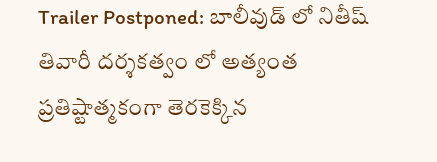Trailer Postponed: బాలీవుడ్ లో నితీష్ తివారీ దర్శకత్వం లో అత్యంత ప్రతిష్టాత్మకంగా తెరకెక్కిన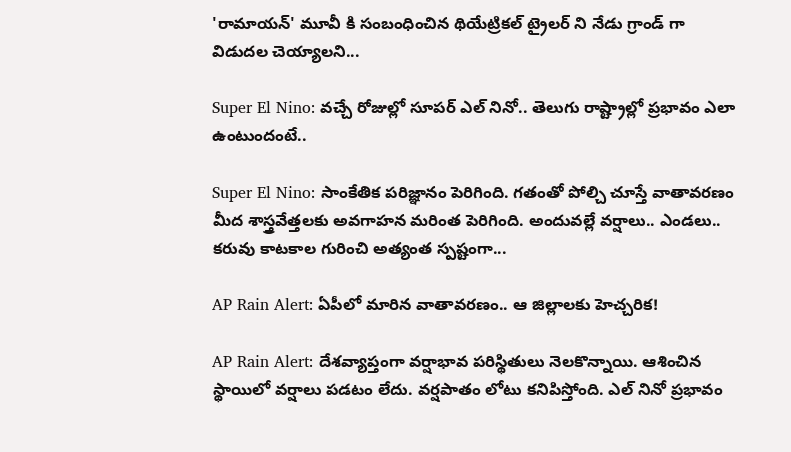'రామాయన్' మూవీ కి సంబంధించిన థియేట్రికల్ ట్రైలర్ ని నేడు గ్రాండ్ గా విడుదల చెయ్యాలని...

Super El Nino: వచ్చే రోజుల్లో సూపర్ ఎల్ నినో.. తెలుగు రాష్ట్రాల్లో ప్రభావం ఎలా ఉంటుందంటే..

Super El Nino: సాంకేతిక పరిజ్ఞానం పెరిగింది. గతంతో పోల్చి చూస్తే వాతావరణం మీద శాస్త్రవేత్తలకు అవగాహన మరింత పెరిగింది. అందువల్లే వర్షాలు.. ఎండలు.. కరువు కాటకాల గురించి అత్యంత స్పష్టంగా...

AP Rain Alert: ఏపీలో మారిన వాతావరణం.. ఆ జిల్లాలకు హెచ్చరిక!

AP Rain Alert: దేశవ్యాప్తంగా వర్షాభావ పరిస్థితులు నెలకొన్నాయి. ఆశించిన స్థాయిలో వర్షాలు పడటం లేదు. వర్షపాతం లోటు కనిపిస్తోంది. ఎల్ నినో ప్రభావం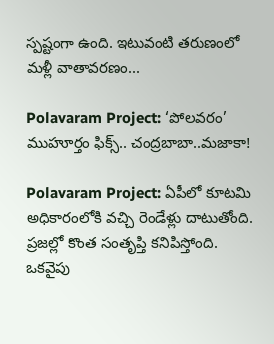స్పష్టంగా ఉంది. ఇటువంటి తరుణంలో మళ్లీ వాతావరణం...

Polavaram Project: ‘పోలవరం’ ముహూర్తం ఫిక్స్.. చంద్రబాబా..మజాకా!

Polavaram Project: ఏపీలో కూటమి అధికారంలోకి వచ్చి రెండేళ్లు దాటుతోంది. ప్రజల్లో కొంత సంతృప్తి కనిపిస్తోంది. ఒకవైపు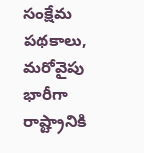సంక్షేమ పథకాలు, మరోవైపు భారీగా రాష్ట్రానికి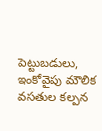పెట్టుబడులు, ఇంకోవైపు మౌలిక వసతుల కల్పన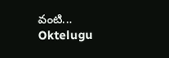వంటి...
Oktelugu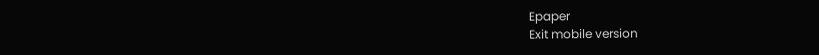Epaper
Exit mobile version